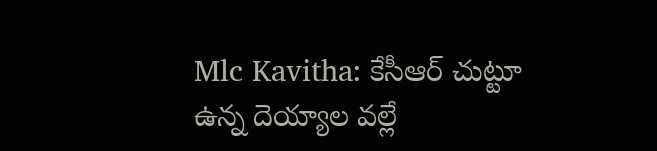Mlc Kavitha: కేసీఆర్ చుట్టూ ఉన్న దెయ్యాల వల్లే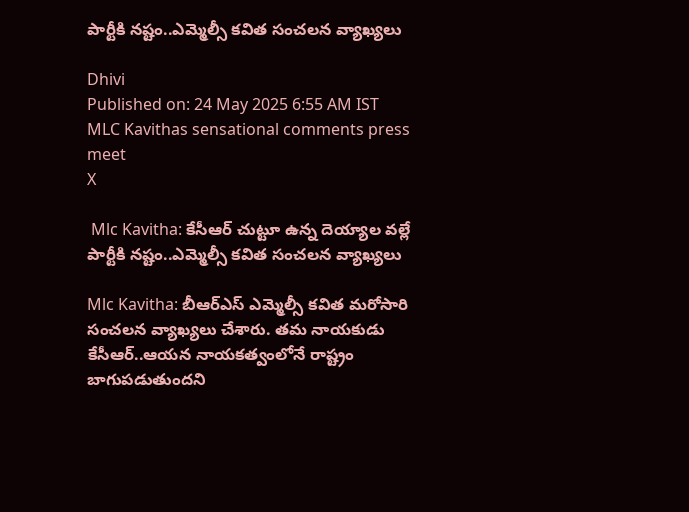పార్టీకి నష్టం..ఎమ్మెల్సీ కవిత సంచలన వ్యాఖ్యలు

Dhivi
Published on: 24 May 2025 6:55 AM IST
MLC Kavithas sensational comments press meet
X

 Mlc Kavitha: కేసీఆర్ చుట్టూ ఉన్న దెయ్యాల వల్లే పార్టీకి నష్టం..ఎమ్మెల్సీ కవిత సంచలన వ్యాఖ్యలు

Mlc Kavitha: బీఆర్ఎస్ ఎమ్మెల్సీ కవిత మరోసారి సంచలన వ్యాఖ్యలు చేశారు. తమ నాయకుడు కేసీఆర్..ఆయన నాయకత్వంలోనే రాష్ట్రం బాగుపడుతుందని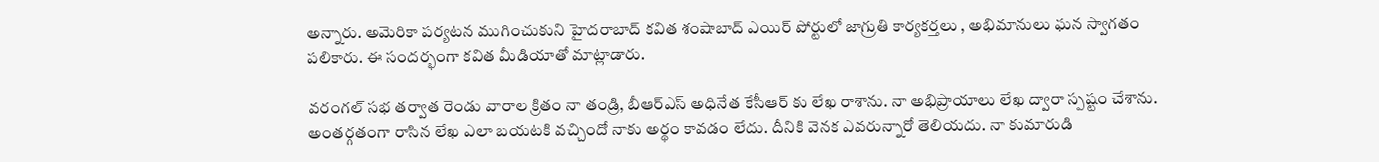అన్నారు. అమెరికా పర్యటన ముగించుకుని హైదరాబాద్ కవిత శంషాబాద్ ఎయిర్ పోర్టులో జాగ్రుతి కార్యకర్తలు , అభిమానులు ఘన స్వాగతం పలికారు. ఈ సందర్భంగా కవిత మీడియాతో మాట్లాడారు.

వరంగల్ సభ తర్వాత రెండు వారాల క్రితం నా తండ్రి, బీఆర్ఎస్ అధినేత కేసీఆర్ కు లేఖ రాశాను. నా అభిప్రాయాలు లేఖ ద్వారా స్పష్టం చేశాను. అంతర్గతంగా రాసిన లేఖ ఎలా బయటకి వచ్చిందో నాకు అర్థం కావడం లేదు. దీనికి వెనక ఎవరున్నారో తెలియదు. నా కుమారుడి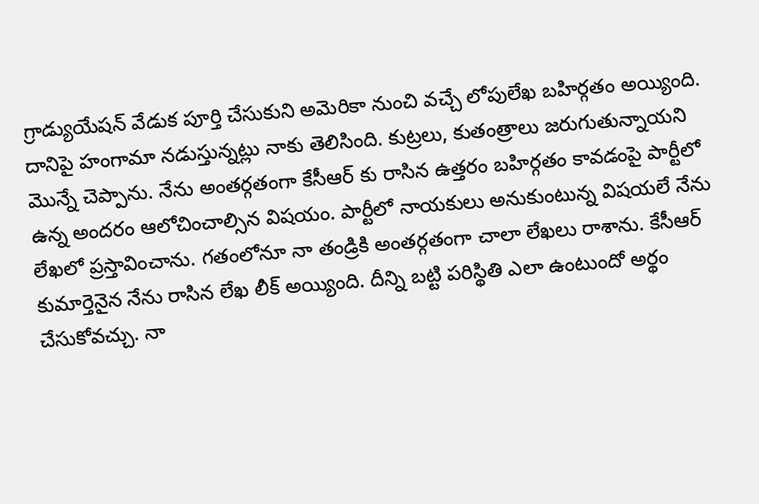గ్రాడ్యుయేషన్ వేడుక పూర్తి చేసుకుని అమెరికా నుంచి వచ్చే లోపులేఖ బహిర్గతం అయ్యింది. దానిపై హంగామా నడుస్తున్నట్లు నాకు తెలిసింది. కుట్రలు, కుతంత్రాలు జరుగుతున్నాయని మొన్నే చెప్పాను. నేను అంతర్గతంగా కేసీఆర్ కు రాసిన ఉత్తరం బహిర్గతం కావడంపై పార్టీలో ఉన్న అందరం ఆలోచించాల్సిన విషయం. పార్టీలో నాయకులు అనుకుంటున్న విషయలే నేను లేఖలో ప్రస్తావించాను. గతంలోనూ నా తండ్రికి అంతర్గతంగా చాలా లేఖలు రాశాను. కేసీఆర్ కుమార్తెనైన నేను రాసిన లేఖ లీక్ అయ్యింది. దీన్ని బట్టి పరిస్థితి ఎలా ఉంటుందో అర్థం చేసుకోవచ్చు. నా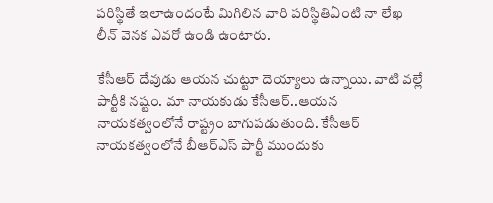పరిస్థితే ఇలాఉందంటే మిగిలిన వారి పరిస్థితిఏంటి నా లేఖ లీన్ వెనక ఎవరో ఉండి ఉంటారు.

కేసీఆర్ దేవుడు ఆయన చుట్టూ దెయ్యాలు ఉన్నాయి. వాటి వల్లే పార్టీకి నష్టం. మా నాయకుడు కేసీఆర్..ఆయన నాయకత్వంలోనే రాష్ట్రం బాగుపడుతుంది. కేసీఆర్ నాయకత్వంలోనే బీఆర్ఎస్ పార్టీ ముందుకు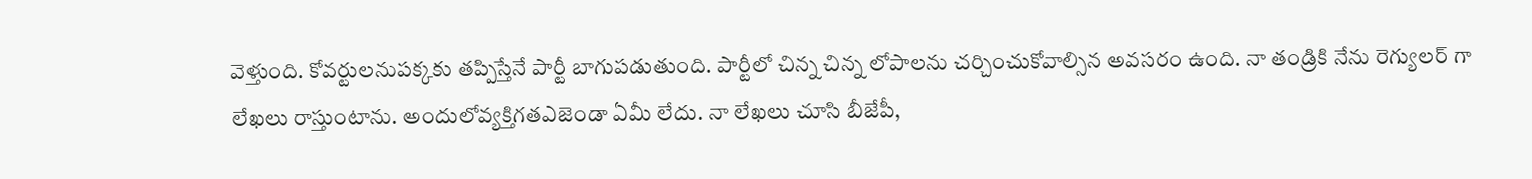వెళ్తుంది. కోవర్టులనుపక్కకు తప్పిస్తేనే పార్టీ బాగుపడుతుంది. పార్టీలో చిన్న చిన్న లోపాలను చర్చించుకోవాల్సిన అవసరం ఉంది. నా తండ్రికి నేను రెగ్యులర్ గా లేఖలు రాస్తుంటాను. అందులోవ్యక్తిగతఎజెండా ఏమీ లేదు. నా లేఖలు చూసి బీజేపీ,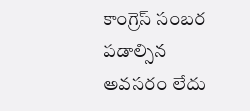కాంగ్రెస్ సంబర పడాల్సిన అవసరం లేదు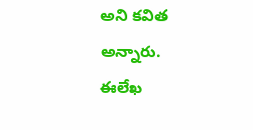అని కవిత అన్నారు. ఈలేఖ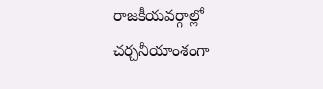రాజకీయవర్గాల్లో చర్చనీయాంశంగా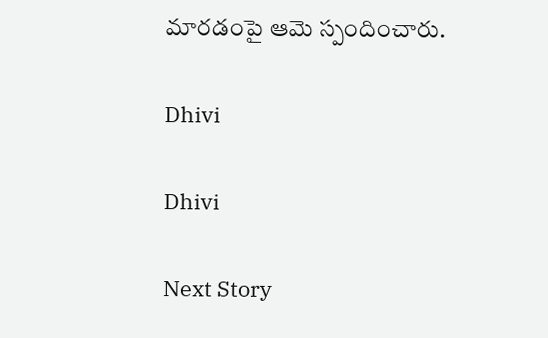మారడంపై ఆమె స్పందించారు.

Dhivi

Dhivi

Next Story